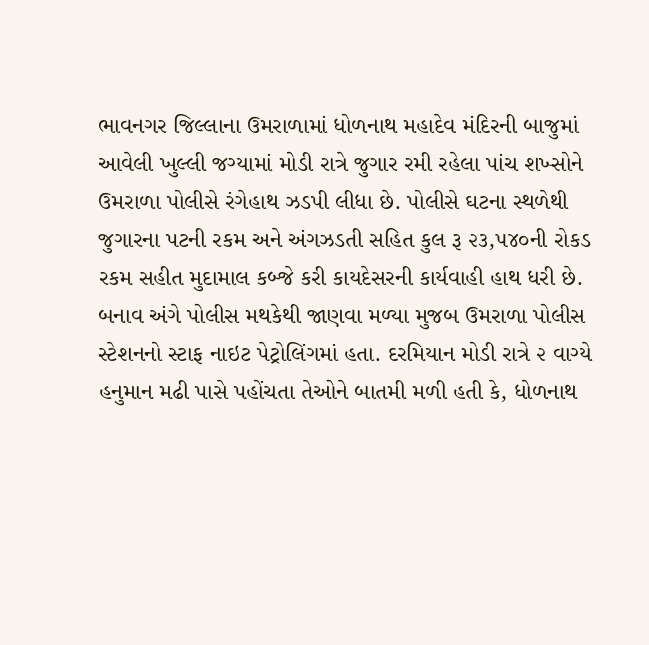ભાવનગર જિલ્લાના ઉમરાળામાં ધોળનાથ મહાદેવ મંદિરની બાજુમાં આવેલી ખુલ્લી જગ્યામાં મોડી રાત્રે જુગાર રમી રહેલા પાંચ શખ્સોને ઉમરાળા પોલીસે રંગેહાથ ઝડપી લીધા છે. પોલીસે ઘટના સ્થળેથી જુગારના પટની રકમ અને અંગઝડતી સહિત કુલ રૂ ૨૩,૫૪૦ની રોકડ રકમ સહીત મુદામાલ કબ્જે કરી કાયદેસરની કાર્યવાહી હાથ ધરી છે.
બનાવ અંગે પોલીસ મથકેથી જાણવા મળ્યા મુજબ ઉમરાળા પોલીસ સ્ટેશનનો સ્ટાફ નાઇટ પેટ્રોલિંગમાં હતા. દરમિયાન મોડી રાત્રે ૨ વાગ્યે હનુમાન મઢી પાસે પહોંચતા તેઓને બાતમી મળી હતી કે, ધોળનાથ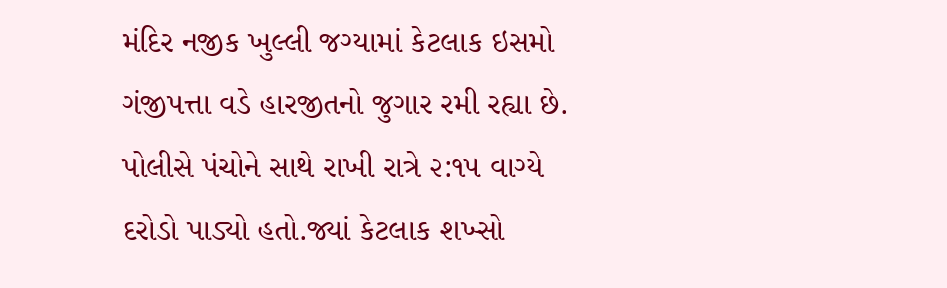મંદિર નજીક ખુલ્લી જગ્યામાં કેટલાક ઇસમો ગંજીપત્તા વડે હારજીતનો જુગાર રમી રહ્યા છે. પોલીસે પંચોને સાથે રાખી રાત્રે ૨:૧૫ વાગ્યે દરોડો પાડ્યો હતો.જ્યાં કેટલાક શખ્સો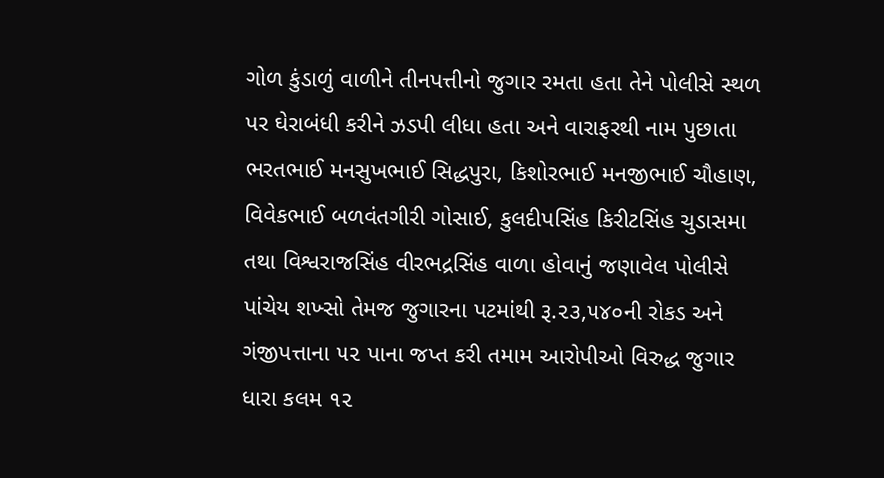ગોળ કુંડાળું વાળીને તીનપત્તીનો જુગાર રમતા હતા તેને પોલીસે સ્થળ પર ઘેરાબંધી કરીને ઝડપી લીધા હતા અને વારાફરથી નામ પુછાતા ભરતભાઈ મનસુખભાઈ સિદ્ધપુરા, કિશોરભાઈ મનજીભાઈ ચૌહાણ, વિવેકભાઈ બળવંતગીરી ગોસાઈ, કુલદીપસિંહ કિરીટસિંહ ચુડાસમા તથા વિશ્વરાજસિંહ વીરભદ્રસિંહ વાળા હોવાનું જણાવેલ પોલીસે પાંચેય શખ્સો તેમજ જુગારના પટમાંથી રૂ.૨૩,૫૪૦ની રોકડ અને ગંજીપત્તાના ૫૨ પાના જપ્ત કરી તમામ આરોપીઓ વિરુદ્ધ જુગાર ધારા કલમ ૧૨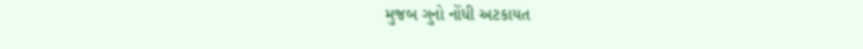મુજબ ગુનો નોંધી અટકાયત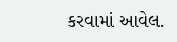કરવામાં આવેલ.